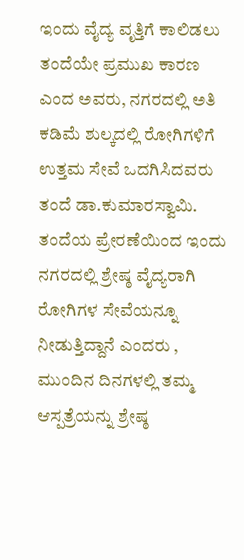ಇಂದು ವೈದ್ಯ ವೃತ್ತಿಗೆ ಕಾಲಿಡಲು ತಂದೆಯೇ ಪ್ರಮುಖ ಕಾರಣ ಎಂದ ಅವರು, ನಗರದಲ್ಲಿ ಅತಿ ಕಡಿಮೆ ಶುಲ್ಕದಲ್ಲಿ ರೋಗಿಗಳಿಗೆ ಉತ್ತಮ ಸೇವೆ ಒದಗಿಸಿದವರು ತಂದೆ ಡಾ.ಕುಮಾರಸ್ವಾಮಿ. ತಂದೆಯ ಪ್ರೇರಣೆಯಿಂದ ಇಂದು ನಗರದಲ್ಲಿ ಶ್ರೇಷ್ಠ ವೈದ್ಯರಾಗಿ ರೋಗಿಗಳ ಸೇವೆಯನ್ನೂ ನೀಡುತ್ತಿದ್ದಾನೆ ಎಂದರು , ಮುಂದಿನ ದಿನಗಳಲ್ಲಿ ತಮ್ಮ ಆಸ್ಪತ್ರೆಯನ್ನು ಶ್ರೇಷ್ಠ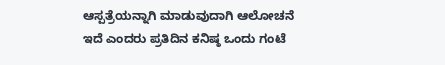ಆಸ್ಪತ್ರೆಯನ್ನಾಗಿ ಮಾಡುವುದಾಗಿ ಆಲೋಚನೆ ಇದೆ ಎಂದರು ಪ್ರತಿದಿನ ಕನಿಷ್ಠ ಒಂದು ಗಂಟೆ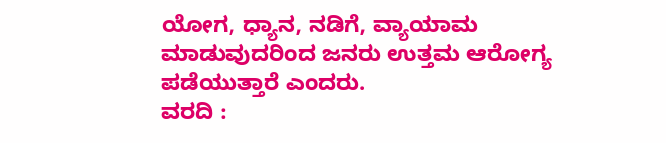ಯೋಗ, ಧ್ಯಾನ, ನಡಿಗೆ, ವ್ಯಾಯಾಮ ಮಾಡುವುದರಿಂದ ಜನರು ಉತ್ತಮ ಆರೋಗ್ಯ ಪಡೆಯುತ್ತಾರೆ ಎಂದರು.
ವರದಿ :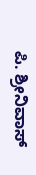ಪಿ. ಶ್ರೀನಿವಾಸ್